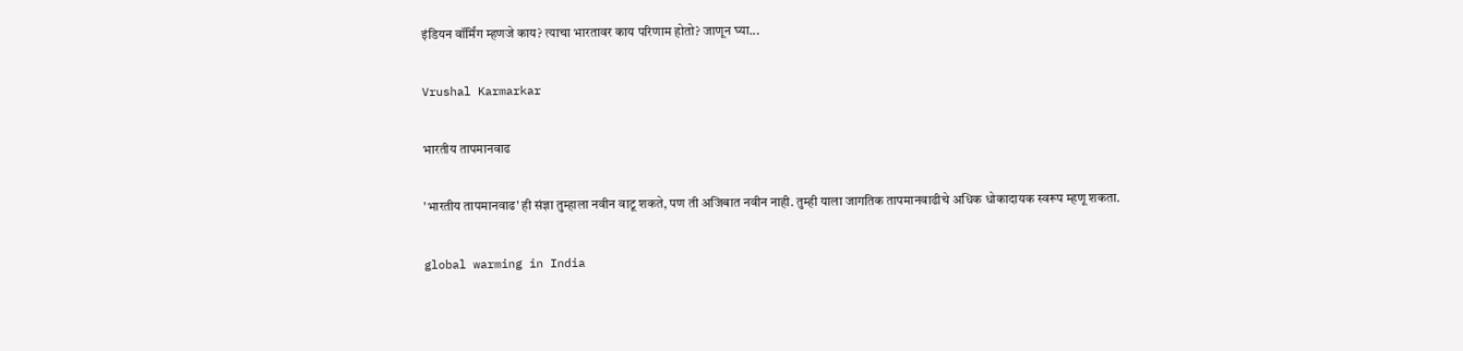इंडियन वॉर्मिंग म्हणजे काय? त्याचा भारतावर काय परिणाम होतो? जाणून घ्या...

Vrushal Karmarkar

भारतीय तापमानवाढ

'भारतीय तापमानवाढ' ही संज्ञा तुम्हाला नवीन वाटू शकते, पण ती अजिबात नवीन नाही. तुम्ही याला जागतिक तापमानवाढीचे अधिक धोकादायक स्वरूप म्हणू शकता.

global warming in India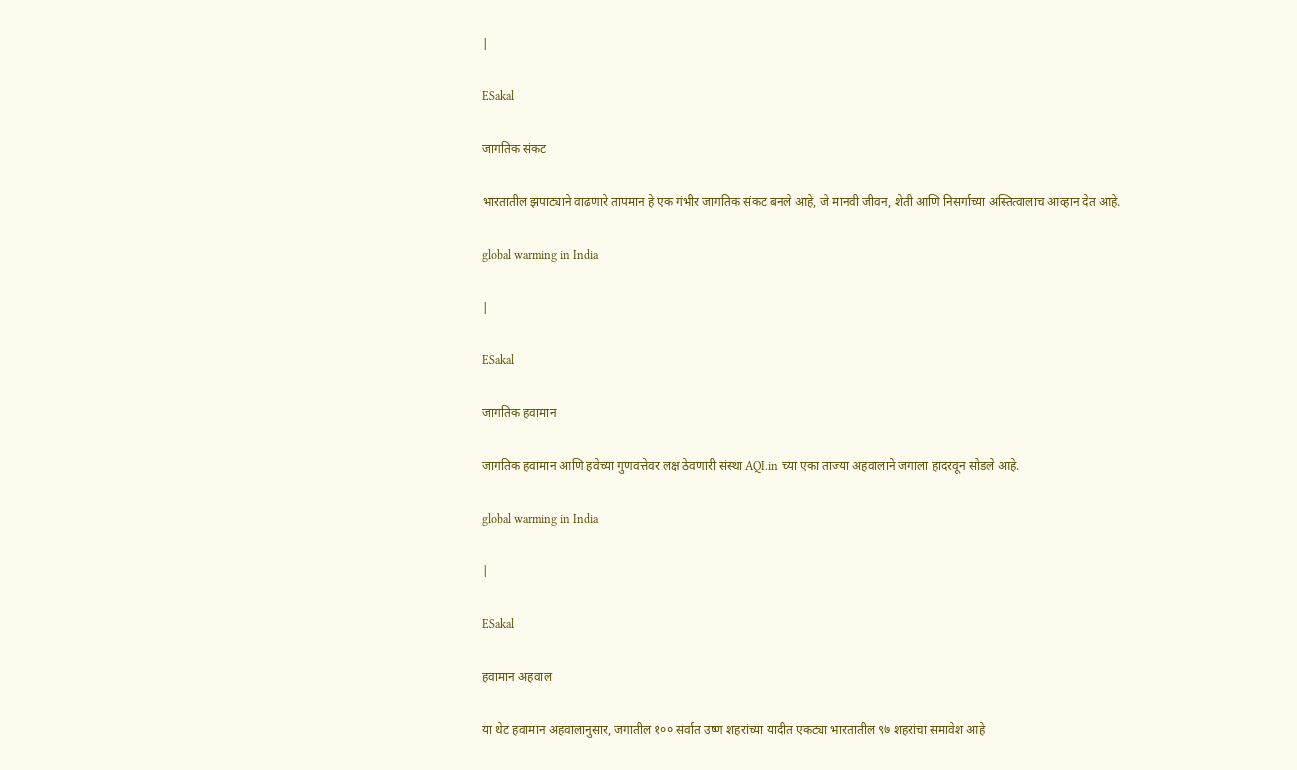|

ESakal

जागतिक संकट

भारतातील झपाट्याने वाढणारे तापमान हे एक गंभीर जागतिक संकट बनले आहे, जे मानवी जीवन, शेती आणि निसर्गाच्या अस्तित्वालाच आव्हान देत आहे.

global warming in India

|

ESakal

जागतिक हवामान

जागतिक हवामान आणि हवेच्या गुणवत्तेवर लक्ष ठेवणारी संस्था AQI.in च्या एका ताज्या अहवालाने जगाला हादरवून सोडले आहे.

global warming in India

|

ESakal

हवामान अहवाल

या थेट हवामान अहवालानुसार, जगातील १०० सर्वात उष्ण शहरांच्या यादीत एकट्या भारतातील ९७ शहरांचा समावेश आहे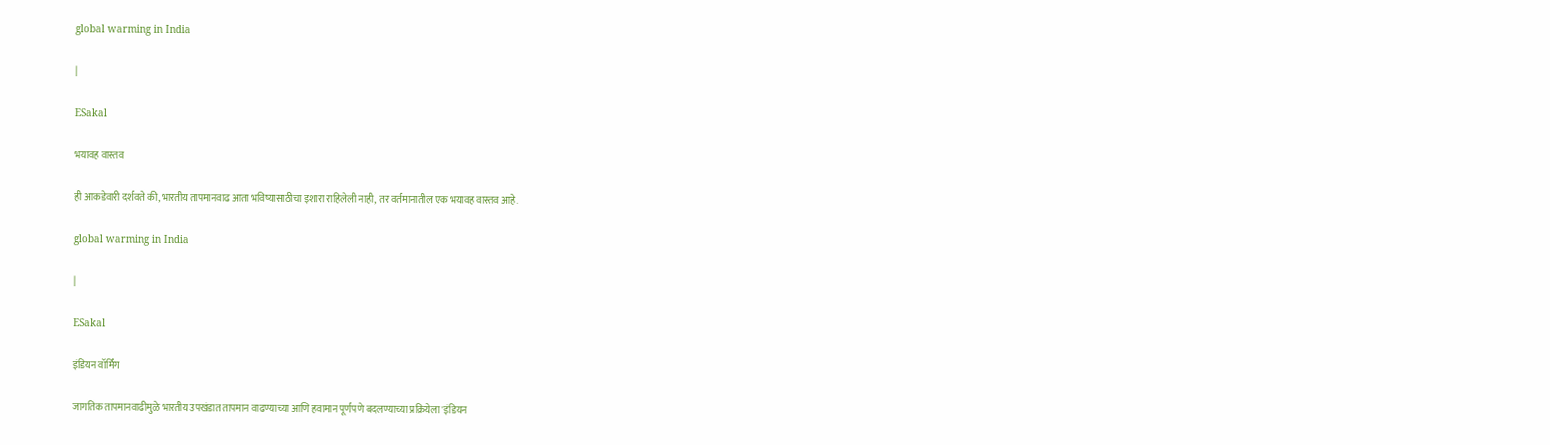global warming in India

|

ESakal

भयावह वास्तव

ही आकडेवारी दर्शवते की, भारतीय तापमानवाढ आता भविष्यासाठीचा इशारा राहिलेली नाही, तर वर्तमानातील एक भयावह वास्तव आहे.

global warming in India

|

ESakal

इंडियन वॉर्मिंग

जागतिक तापमानवाढीमुळे भारतीय उपखंडात तापमान वाढण्याच्या आणि हवामान पूर्णपणे बदलण्याच्या प्रक्रियेला 'इंडियन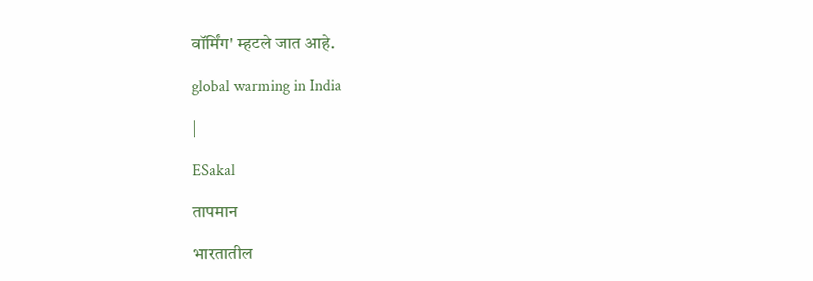वॉर्मिंग' म्हटले जात आहे.

global warming in India

|

ESakal

तापमान

भारतातील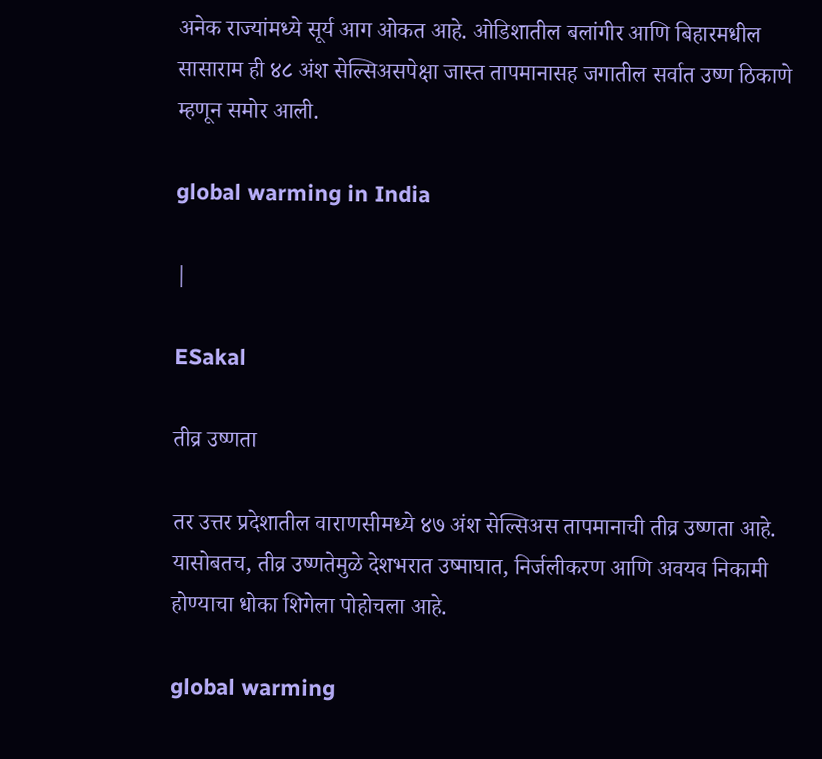अनेक राज्यांमध्ये सूर्य आग ओकत आहे. ओडिशातील बलांगीर आणि बिहारमधील सासाराम ही ४८ अंश सेल्सिअसपेक्षा जास्त तापमानासह जगातील सर्वात उष्ण ठिकाणे म्हणून समोर आली.

global warming in India

|

ESakal

तीव्र उष्णता

तर उत्तर प्रदेशातील वाराणसीमध्ये ४७ अंश सेल्सिअस तापमानाची तीव्र उष्णता आहे. यासोबतच, तीव्र उष्णतेमुळे देशभरात उष्माघात, निर्जलीकरण आणि अवयव निकामी होण्याचा धोका शिगेला पोहोचला आहे.

global warming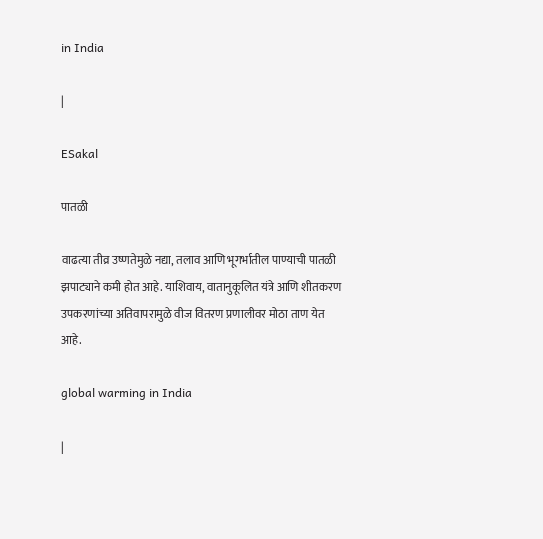in India

|

ESakal

पातळी

वाढत्या तीव्र उष्णतेमुळे नद्या, तलाव आणि भूगर्भातील पाण्याची पातळी झपाट्याने कमी होत आहे. याशिवाय, वातानुकूलित यंत्रे आणि शीतकरण उपकरणांच्या अतिवापरामुळे वीज वितरण प्रणालीवर मोठा ताण येत आहे.

global warming in India

|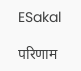ESakal

परिणाम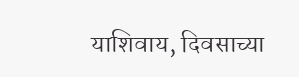याशिवाय, दिवसाच्या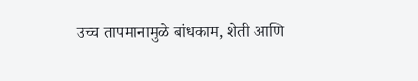उच्च तापमानामुळे बांधकाम, शेती आणि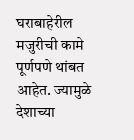घराबाहेरील मजुरीची कामे पूर्णपणे थांबत आहेत. ज्यामुळे देशाच्या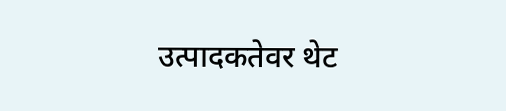उत्पादकतेवर थेट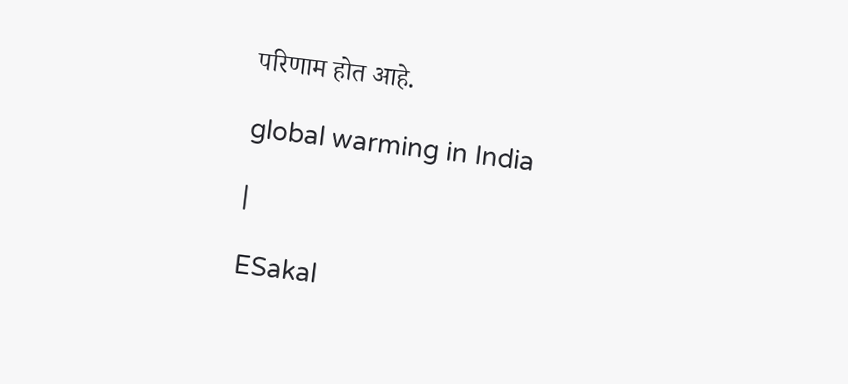परिणाम होत आहे.

global warming in India

|

ESakal